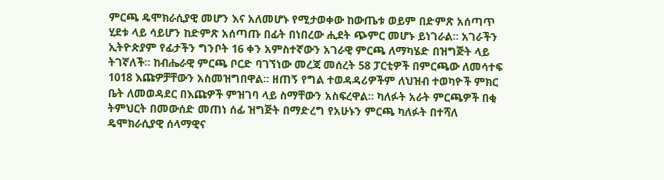ምርጫ ዴሞክራሲያዊ መሆን እና አለመሆኑ የሚታወቀው ከውጤቱ ወይም በድምጽ አሰጣጥ ሂደቱ ላይ ሳይሆን ከድምጽ አሰጣጡ በፊት በነበረው ሒደት ጭምር መሆኑ ይነገራል። አገራችን ኢትዮጵያም የፊታችን ግንቦት 16 ቀን አምስተኛውን አገራዊ ምርጫ ለማካሄድ በዝግጅት ላይ ትገኛለች። ከብሔራዊ ምርጫ ቦርድ ባገኘነው መረጃ መሰረት 58 ፓርቲዎች በምርጫው ለመሳተፍ 1018 እጩዎቻቸውን አስመዝግበዋል። ዘጠኝ የግል ተወዳዳሪዎችም ለህዝብ ተወካዮች ምክር ቤት ለመወዳደር በእጩዎች ምዝገባ ላይ ስማቸውን አስፍረዋል። ካለፉት አራት ምርጫዎች በቂ ትምህርት በመውሰድ መጠነ ሰፊ ዝግጅት በማድረግ የአሁኑን ምርጫ ካለፉት በተሻለ ዴሞክራሲያዊ ሰላማዊና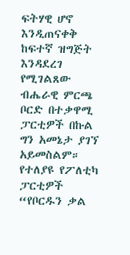ፍትሃዊ ሆኖ እንዲጠናቀቅ ከፍተኛ ዝግጅት እንዳደረገ የሚገልጸው ብሔራዊ ምርጫ ቦርድ በተቃዋሚ ፓርቲዎች በኩል ግን አመኔታ ያገኘ አይመስልም። የተለያዩ የፖለቲካ ፓርቲዎች “የቦርዱን ቃል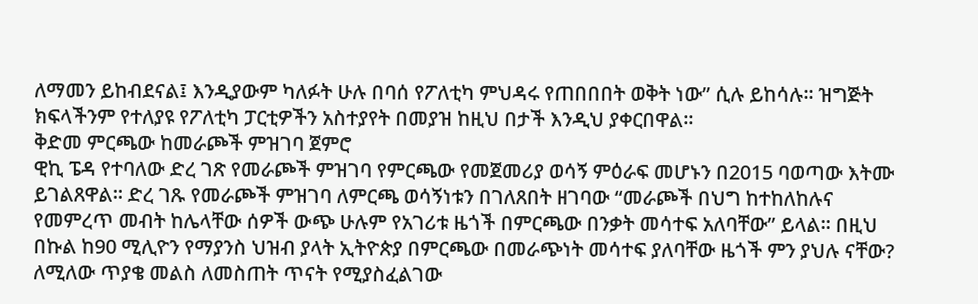ለማመን ይከብደናል፤ እንዲያውም ካለፉት ሁሉ በባሰ የፖለቲካ ምህዳሩ የጠበበበት ወቅት ነው” ሲሉ ይከሳሉ። ዝግጅት ክፍላችንም የተለያዩ የፖለቲካ ፓርቲዎችን አስተያየት በመያዝ ከዚህ በታች እንዲህ ያቀርበዋል።
ቅድመ ምርጫው ከመራጮች ምዝገባ ጀምሮ
ዊኪ ፔዳ የተባለው ድረ ገጽ የመራጮች ምዝገባ የምርጫው የመጀመሪያ ወሳኝ ምዕራፍ መሆኑን በ2015 ባወጣው እትሙ ይገልጸዋል። ድረ ገጹ የመራጮች ምዝገባ ለምርጫ ወሳኝነቱን በገለጸበት ዘገባው “መራጮች በህግ ከተከለከሉና የመምረጥ መብት ከሌላቸው ሰዎች ውጭ ሁሉም የአገሪቱ ዜጎች በምርጫው በንቃት መሳተፍ አለባቸው” ይላል። በዚህ በኩል ከ90 ሚሊዮን የማያንስ ህዝብ ያላት ኢትዮጵያ በምርጫው በመራጭነት መሳተፍ ያለባቸው ዜጎች ምን ያህሉ ናቸው? ለሚለው ጥያቄ መልስ ለመስጠት ጥናት የሚያስፈልገው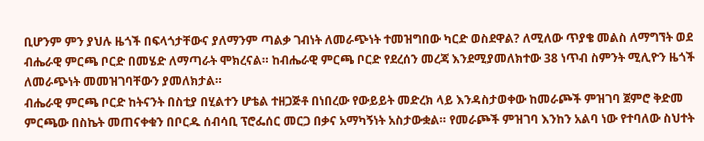ቢሆንም ምን ያህሉ ዜጎች በፍላጎታቸውና ያለማንም ጣልቃ ገብነት ለመራጭነት ተመዝግበው ካርድ ወስደዋል? ለሚለው ጥያቄ መልስ ለማግኘት ወደ ብሔራዊ ምርጫ ቦርድ በመሄድ ለማጣራት ሞክረናል። ከብሔራዊ ምርጫ ቦርድ የደረሰን መረጃ እንደሚያመለክተው 38 ነጥብ ስምንት ሚሊዮን ዜጎች ለመራጭነት መመዝገባቸውን ያመለክታል።
ብሔራዊ ምርጫ ቦርድ ከትናንት በስቲያ በሂልተን ሆቴል ተዘጋጅቶ በነበረው የውይይት መድረክ ላይ እንዳስታወቀው ከመራጮች ምዝገባ ጀምሮ ቅድመ ምርጫው በስኬት መጠናቀቁን በቦርዱ ሰብሳቢ ፕሮፌሰር መርጋ በቃና አማካኝነት አስታውቋል። የመራጮች ምዝገባ እንከን አልባ ነው የተባለው ስህተት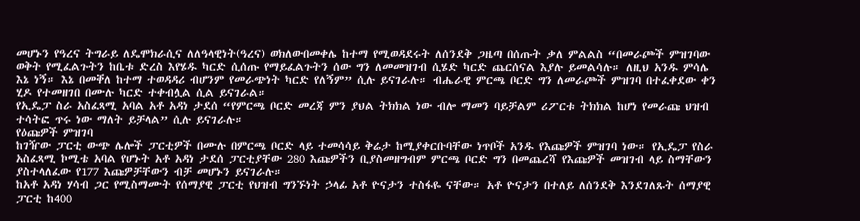መሆኑን የዓረና ትግራይ ለዴሞክራሲና ለለዓላዊነት(ዓረና) ወክለውበመቀሌ ከተማ የሚወዳደሩት ለሰንደቅ ጋዜጣ በሰጡት ቃለ ምልልስ “በመራጮች ምዝገባው ወቅት የሚፈልጉትን ከቤቱ ድረስ እየሄዱ ካርድ ሲሰጡ የማይፈልጉትን ሰው ግን ለመመዝገብ ሲሄድ ካርድ ጨርሰናል እያሉ ይመልሳሉ። ለዚህ አንዱ ምሳሌ እኔ ነኝ። እኔ በመቐለ ከተማ ተወዳዳሪ ብሆንም የመራጭነት ካርድ የለኝም” ሲሉ ይናገራሉ። ብሔራዊ ምርጫ ቦርድ ግን ለመራጮች ምዝገባ በተፈቀደው ቀን ሂዶ የተመዘገበ በሙሉ ካርድ ተቀብሏል ሲል ይናገራል።
የኢዴፓ ስራ አስፈጻሚ አባል አቶ አዳነ ታደሰ “የምርጫ ቦርድ መረጃ ምን ያህል ትክክል ነው ብሎ ማመን ባይቻልም ሪፖርቱ ትክክል ከሆነ የመራጩ ህዝብ ተሳትፎ ጥሩ ነው ማለት ይቻላል” ሲሉ ይናገራሉ።
የዕጩዎች ምዝገባ
ከገዥው ፓርቲ ውጭ ሌሎች ፓርቲዎች በሙሉ በምርጫ ቦርድ ላይ ተመሳሳይ ቅሬታ ከሚያቀርቡባቸው ነጥቦች አንዱ የእጩዎች ምዝገባ ነው። የኢዴፓ የስራ አስፈጻሚ ኮሚቴ አባል የሆኑት አቶ አዳነ ታደሰ ፓርቲያቸው 280 እጩዎችን ቢያስመዘግብም ምርጫ ቦርድ ግን በመጨረሻ የእጩዎች መዝገብ ላይ ስማቸውን ያስተላለፈው የ177 እጩዎቻቸውን ብቻ መሆኑን ይናገራሉ።
ከአቶ አዳነ ሃሳብ ጋር የሚስማሙት የሰማያዊ ፓርቲ የህዝብ ግንኙነት ኃላፊ አቶ ዮናታን ተስፋዬ ናቸው። አቶ ዮናታን በተለይ ለሰንደቅ እንደገለጹት ሰማያዊ ፓርቲ ከ400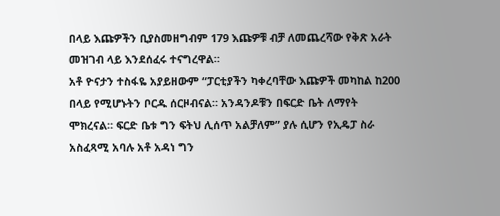በላይ እጩዎችን ቢያስመዘግብም 179 እጩዎቹ ብቻ ለመጨረሻው የቅጽ አራት መዝገብ ላይ እንደሰፈሩ ተናግረዋል።
አቶ ዮናታን ተስፋዬ አያይዘውም “ፓርቲያችን ካቀረባቸው እጩዎች መካከል ከ200 በላይ የሚሆኑትን ቦርዱ ሰርዞብናል። አንዳንዶቹን በፍርድ ቤት ለማየት ሞክረናል። ፍርድ ቤቱ ግን ፍትህ ሊሰጥ አልቻለም” ያሉ ሲሆን የኢዴፓ ስራ አስፈጻሚ አባሉ አቶ አዳነ ግን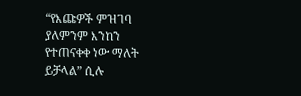“የእጩዎች ምዝገባ ያለምንም እንከን የተጠናቀቀ ነው ማለት ይቻላል” ሲሉ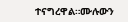ተናግረዋል።ሙሉውን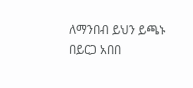ለማንበብ ይህን ይጫኑ
በይርጋ አበበ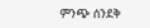ምንጭ ሰንደቅ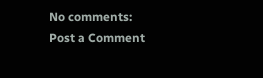No comments:
Post a Comment